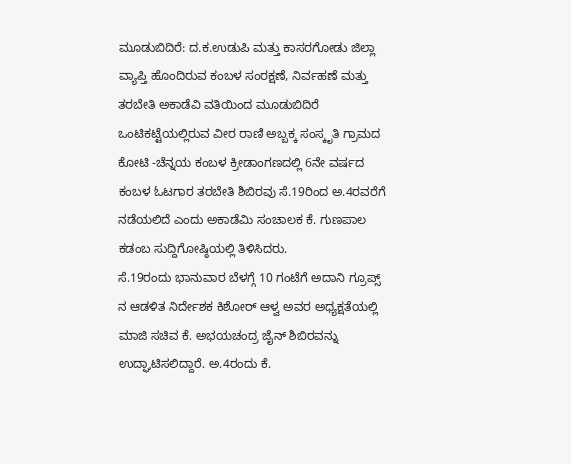ಮೂಡುಬಿದಿರೆ: ದ.ಕ.ಉಡುಪಿ ಮತ್ತು ಕಾಸರಗೋಡು ಜಿಲ್ಲಾ ವ್ಯಾಪ್ತಿ ಹೊಂದಿರುವ ಕಂಬಳ ಸಂರಕ್ಷಣೆ, ನಿರ್ವಹಣೆ ಮತ್ತು ತರಬೇತಿ ಅಕಾಡೆವಿ ವತಿಯಿಂದ ಮೂಡುಬಿದಿರೆ ಒಂಟಿಕಟ್ಟೆಯಲ್ಲಿರುವ ವೀರ ರಾಣಿ ಅಬ್ಬಕ್ಕ ಸಂಸ್ಕೃತಿ ಗ್ರಾಮದ ಕೋಟಿ -ಚೆನ್ನಯ ಕಂಬಳ ಕ್ರೀಡಾಂಗಣದಲ್ಲಿ 6ನೇ ವರ್ಷದ ಕಂಬಳ ಓಟಗಾರ ತರಬೇತಿ ಶಿಬಿರವು ಸೆ.19ರಿಂದ ಅ.4ರವರೆಗೆ ನಡೆಯಲಿದೆ ಎಂದು ಅಕಾಡೆಮಿ ಸಂಚಾಲಕ ಕೆ. ಗುಣಪಾಲ ಕಡಂಬ ಸುದ್ದಿಗೋಷ್ಠಿಯಲ್ಲಿ ತಿಳಿಸಿದರು.
ಸೆ.19ರಂದು ಭಾನುವಾರ ಬೆಳಗ್ಗೆ 10 ಗಂಟೆಗೆ ಅದಾನಿ ಗ್ರೂಪ್ಸ್ ನ ಆಡಳಿತ ನಿರ್ದೇಶಕ ಕಿಶೋರ್ ಆಳ್ವ ಅವರ ಅಧ್ಯಕ್ಷತೆಯಲ್ಲಿ ಮಾಜಿ ಸಚಿವ ಕೆ. ಅಭಯಚಂದ್ರ ಜೈನ್ ಶಿಬಿರವನ್ನು ಉದ್ಘಾಟಿಸಲಿದ್ದಾರೆ. ಅ.4ರಂದು ಕೆ.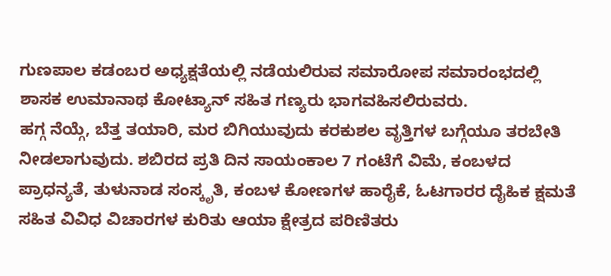ಗುಣಪಾಲ ಕಡಂಬರ ಅಧ್ಯಕ್ಷತೆಯಲ್ಲಿ ನಡೆಯಲಿರುವ ಸಮಾರೋಪ ಸಮಾರಂಭದಲ್ಲಿ ಶಾಸಕ ಉಮಾನಾಥ ಕೋಟ್ಯಾನ್ ಸಹಿತ ಗಣ್ಯರು ಭಾಗವಹಿಸಲಿರುವರು.
ಹಗ್ಗ ನೆಯ್ಗೆ, ಬೆತ್ತ ತಯಾರಿ, ಮರ ಬಿಗಿಯುವುದು ಕರಕುಶಲ ವೃತ್ತಿಗಳ ಬಗ್ಗೆಯೂ ತರಬೇತಿ ನೀಡಲಾಗುವುದು. ಶಬಿರದ ಪ್ರತಿ ದಿನ ಸಾಯಂಕಾಲ 7 ಗಂಟೆಗೆ ವಿಮೆ, ಕಂಬಳದ ಪ್ರಾಧನ್ಯತೆ, ತುಳುನಾಡ ಸಂಸ್ಕೃತಿ, ಕಂಬಳ ಕೋಣಗಳ ಹಾರೈಕೆ, ಓಟಗಾರರ ದೈಹಿಕ ಕ್ಷಮತೆ ಸಹಿತ ವಿವಿಧ ವಿಚಾರಗಳ ಕುರಿತು ಆಯಾ ಕ್ಷೇತ್ರದ ಪರಿಣಿತರು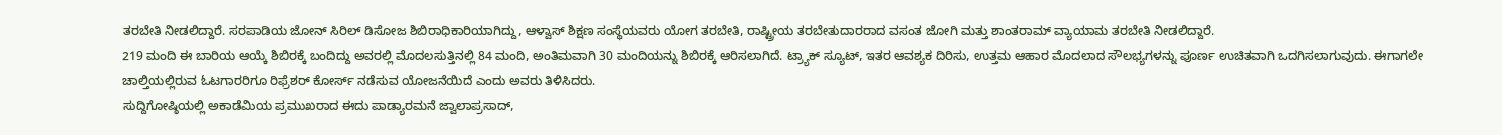ತರಬೇತಿ ನೀಡಲಿದ್ದಾರೆ. ಸರಪಾಡಿಯ ಜೋನ್ ಸಿರಿಲ್ ಡಿಸೋಜ ಶಿಬಿರಾಧಿಕಾರಿಯಾಗಿದ್ದು, ಆಳ್ವಾಸ್ ಶಿಕ್ಷಣ ಸಂಸ್ಥೆಯವರು ಯೋಗ ತರಬೇತಿ, ರಾಷ್ಟ್ರೀಯ ತರಬೇತುದಾರರಾದ ವಸಂತ ಜೋಗಿ ಮತ್ತು ಶಾಂತರಾಮ್ ವ್ಯಾಯಾಮ ತರಬೇತಿ ನೀಡಲಿದ್ದಾರೆ.
219 ಮಂದಿ ಈ ಬಾರಿಯ ಆಯ್ಕೆ ಶಿಬಿರಕ್ಕೆ ಬಂದಿದ್ದು ಅವರಲ್ಲಿ ಮೊದಲಸುತ್ತಿನಲ್ಲಿ 84 ಮಂದಿ, ಅಂತಿಮವಾಗಿ 30 ಮಂದಿಯನ್ನು ಶಿಬಿರಕ್ಕೆ ಆರಿಸಲಾಗಿದೆ. ಟ್ರ್ಯಾಕ್ ಸ್ಯೂಟ್, ಇತರ ಆವಶ್ಯಕ ದಿರಿಸು, ಉತ್ತಮ ಆಹಾರ ಮೊದಲಾದ ಸೌಲಭ್ಯಗಳನ್ನು ಪೂರ್ಣ ಉಚಿತವಾಗಿ ಒದಗಿಸಲಾಗುವುದು. ಈಗಾಗಲೇ ಚಾಲ್ತಿಯಲ್ಲಿರುವ ಓಟಗಾರರಿಗೂ ರಿಫ್ರೆಶರ್ ಕೋರ್ಸ್ ನಡೆಸುವ ಯೋಜನೆಯಿದೆ ಎಂದು ಅವರು ತಿಳಿಸಿದರು.
ಸುದ್ದಿಗೋಷ್ಠಿಯಲ್ಲಿ ಅಕಾಡೆಮಿಯ ಪ್ರಮುಖರಾದ ಈದು ಪಾಡ್ಯಾರಮನೆ ಜ್ವಾಲಾಪ್ರಸಾದ್,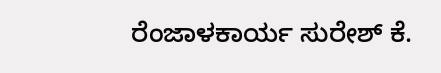ರೆಂಜಾಳಕಾರ್ಯ ಸುರೇಶ್ ಕೆ.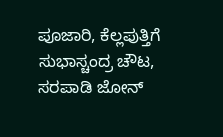ಪೂಜಾರಿ, ಕೆಲ್ಲಪುತ್ತಿಗೆ ಸುಭಾಸ್ಚಂದ್ರ ಚೌಟ, ಸರಪಾಡಿ ಜೋನ್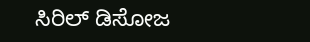ಸಿರಿಲ್ ಡಿಸೋಜ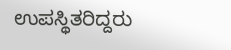ಉಪಸ್ಥಿತರಿದ್ದರು